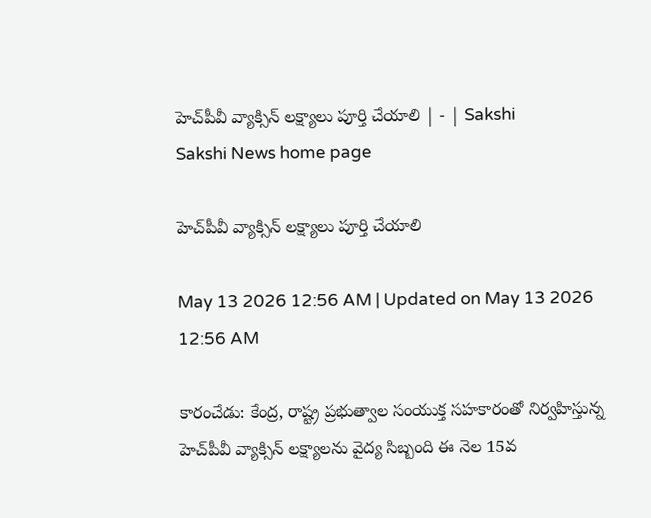హెచ్‌పీవీ వ్యాక్సిన్‌ లక్ష్యాలు పూర్తి చేయాలి | - | Sakshi
Sakshi News home page

హెచ్‌పీవీ వ్యాక్సిన్‌ లక్ష్యాలు పూర్తి చేయాలి

May 13 2026 12:56 AM | Updated on May 13 2026 12:56 AM

కారంచేడు: కేంద్ర, రాష్ట్ర ప్రభుత్వాల సంయుక్త సహకారంతో నిర్వహిస్తున్న హెచ్‌పీవీ వ్యాక్సిన్‌ లక్ష్యాలను వైద్య సిబ్బంది ఈ నెల 15వ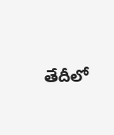తేదీలో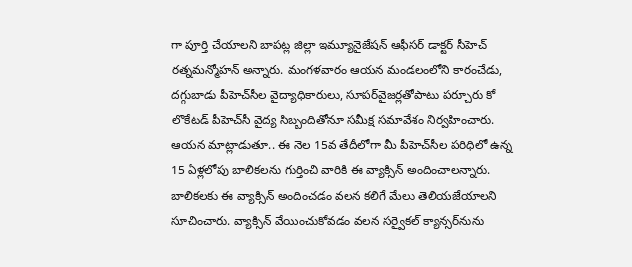గా పూర్తి చేయాలని బాపట్ల జిల్లా ఇమ్యూనైజేషన్‌ ఆఫీసర్‌ డాక్టర్‌ సీహెచ్‌ రత్నమన్మోహన్‌ అన్నారు. మంగళవారం ఆయన మండలంలోని కారంచేడు, దగ్గుబాడు పీహెచ్‌సీల వైద్యాధికారులు, సూపర్‌వైజర్లతోపాటు పర్చూరు కో లొకేటడ్‌ పీహెచ్‌సీ వైద్య సిబ్బందితోనూ సమీక్ష సమావేశం నిర్వహించారు. ఆయన మాట్లాడుతూ.. ఈ నెల 15వ తేదీలోగా మీ పీహెచ్‌సీల పరిధిలో ఉన్న 15 ఏళ్లలోపు బాలికలను గుర్తించి వారికి ఈ వ్యాక్సిన్‌ అందించాలన్నారు. బాలికలకు ఈ వ్యాక్సిన్‌ అందించడం వలన కలిగే మేలు తెలియజేయాలని సూచించారు. వ్యాక్సిన్‌ వేయించుకోవడం వలన సర్వైకల్‌ క్యాన్సర్‌నును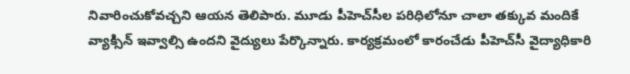నివారించుకోవచ్చని ఆయన తెలిపారు. మూడు పీహెచ్‌సీల పరిధిలోనూ చాలా తక్కువ మందికే వ్యాక్సిన్‌ ఇవ్వాల్సి ఉందని వైద్యులు పేర్కొన్నారు. కార్యక్రమంలో కారంచేడు పీహెచ్‌సీ వైద్యాధికారి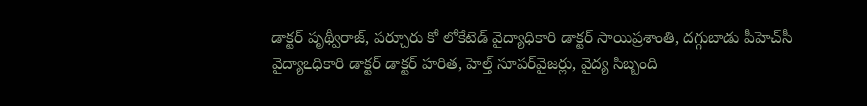డాక్టర్‌ పృథ్వీరాజ్‌, పర్చూరు కో లోకేటెడ్‌ వైద్యాధికారి డాక్టర్‌ సాయిప్రశాంతి, దగ్గుబాడు పీహెచ్‌సీ వైద్యాఽధికారి డాక్టర్‌ డాక్టర్‌ హరిత, హెల్త్‌ సూపర్‌వైజర్లు, వైద్య సిబ్బంది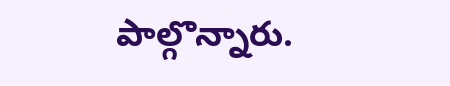పాల్గొన్నారు.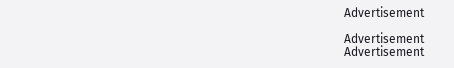Advertisement

Advertisement
Advertisement